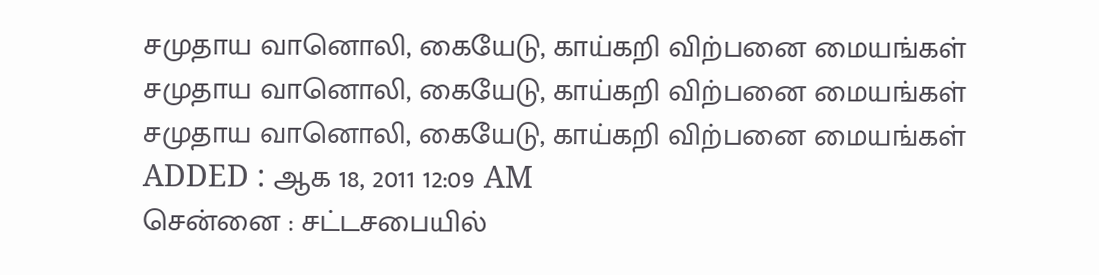சமுதாய வானொலி, கையேடு, காய்கறி விற்பனை மையங்கள்
சமுதாய வானொலி, கையேடு, காய்கறி விற்பனை மையங்கள்
சமுதாய வானொலி, கையேடு, காய்கறி விற்பனை மையங்கள்
ADDED : ஆக 18, 2011 12:09 AM
சென்னை : சட்டசபையில்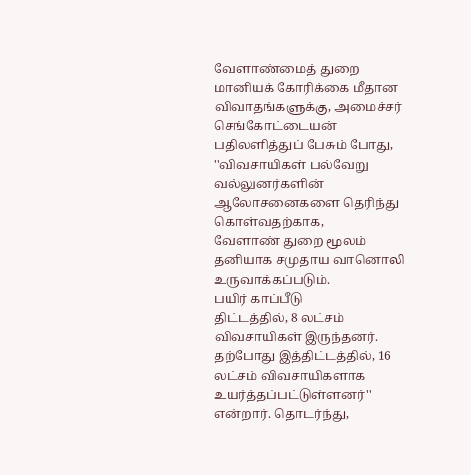வேளாண்மைத் துறை மானியக் கோரிக்கை மீதான
விவாதங்களுக்கு, அமைச்சர் செங்கோட்டையன் பதிலளித்துப் பேசும் போது,
''விவசாயிகள் பல்வேறு வல்லுனர்களின் ஆலோசனைகளை தெரிந்து கொள்வதற்காக,
வேளாண் துறை மூலம் தனியாக சமுதாய வானொலி உருவாக்கப்படும்.
பயிர் காப்பீடு
திட்டத்தில், 8 லட்சம் விவசாயிகள் இருந்தனர். தற்போது இத்திட்டத்தில், 16
லட்சம் விவசாயிகளாக உயர்த்தப்பட்டுள்ளனர்'' என்றார். தொடர்ந்து,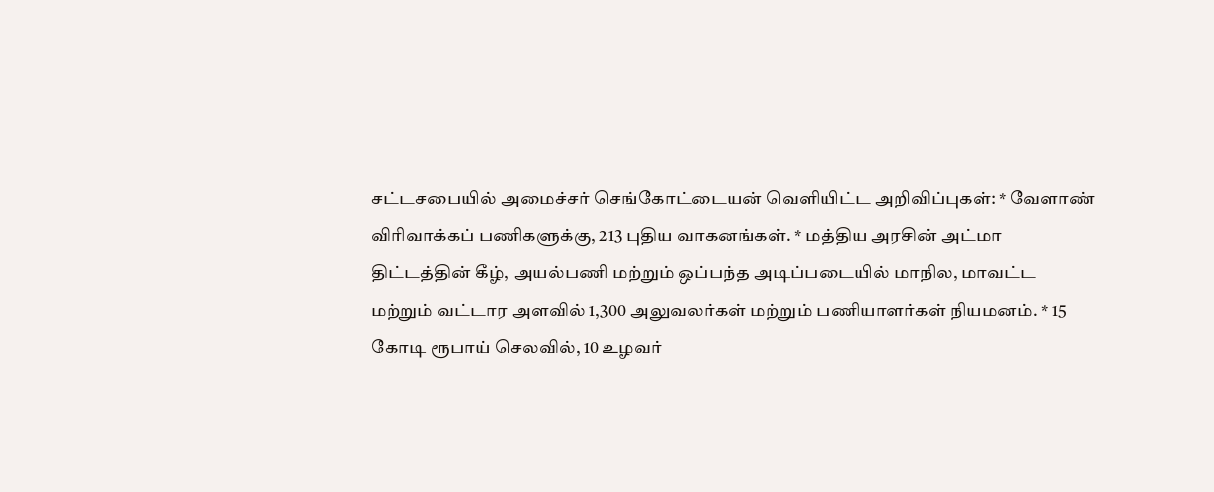சட்டசபையில் அமைச்சர் செங்கோட்டையன் வெளியிட்ட அறிவிப்புகள்: * வேளாண்
விரிவாக்கப் பணிகளுக்கு, 213 புதிய வாகனங்கள். * மத்திய அரசின் அட்மா
திட்டத்தின் கீழ், அயல்பணி மற்றும் ஒப்பந்த அடிப்படையில் மாநில, மாவட்ட
மற்றும் வட்டார அளவில் 1,300 அலுவலர்கள் மற்றும் பணியாளர்கள் நியமனம். * 15
கோடி ரூபாய் செலவில், 10 உழவர்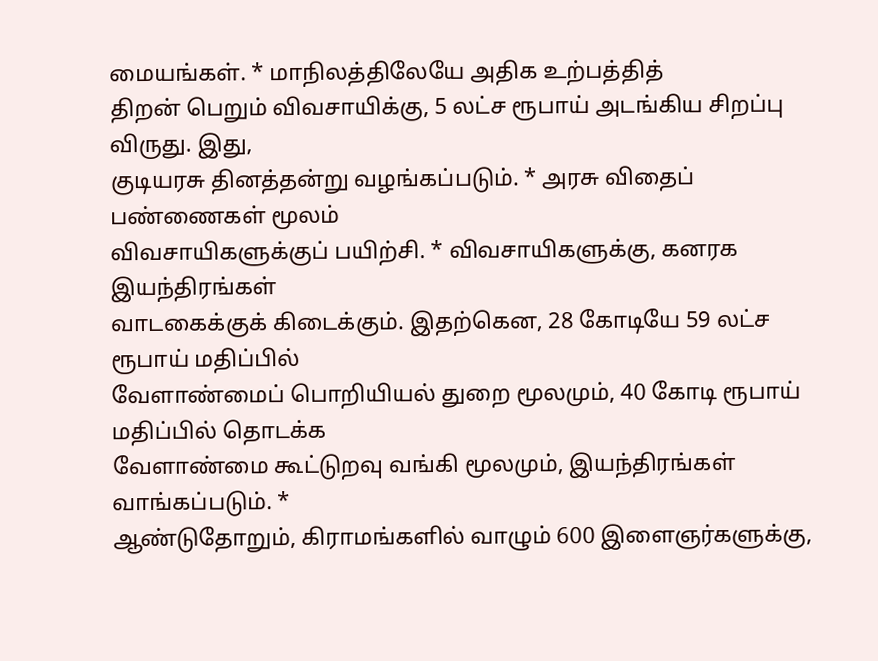மையங்கள். * மாநிலத்திலேயே அதிக உற்பத்தித்
திறன் பெறும் விவசாயிக்கு, 5 லட்ச ரூபாய் அடங்கிய சிறப்பு விருது. இது,
குடியரசு தினத்தன்று வழங்கப்படும். * அரசு விதைப் பண்ணைகள் மூலம்
விவசாயிகளுக்குப் பயிற்சி. * விவசாயிகளுக்கு, கனரக இயந்திரங்கள்
வாடகைக்குக் கிடைக்கும். இதற்கென, 28 கோடியே 59 லட்ச ரூபாய் மதிப்பில்
வேளாண்மைப் பொறியியல் துறை மூலமும், 40 கோடி ரூபாய் மதிப்பில் தொடக்க
வேளாண்மை கூட்டுறவு வங்கி மூலமும், இயந்திரங்கள் வாங்கப்படும். *
ஆண்டுதோறும், கிராமங்களில் வாழும் 600 இளைஞர்களுக்கு,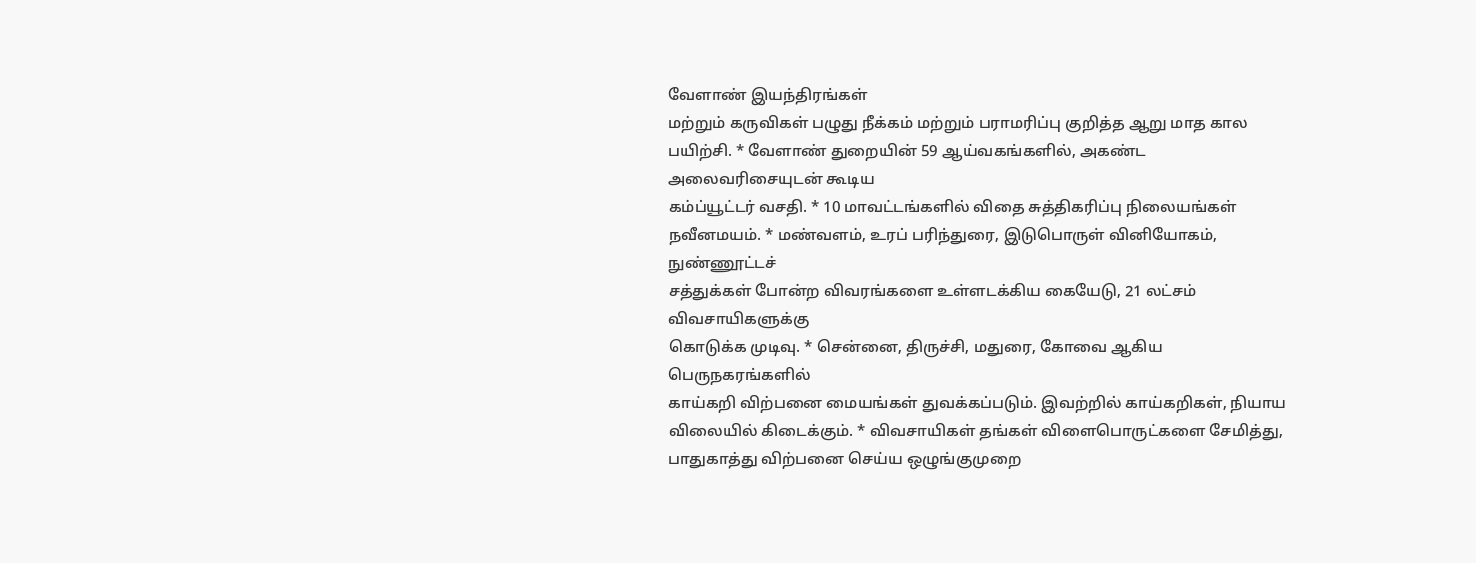வேளாண் இயந்திரங்கள்
மற்றும் கருவிகள் பழுது நீக்கம் மற்றும் பராமரிப்பு குறித்த ஆறு மாத கால
பயிற்சி. * வேளாண் துறையின் 59 ஆய்வகங்களில், அகண்ட அலைவரிசையுடன் கூடிய
கம்ப்யூட்டர் வசதி. * 10 மாவட்டங்களில் விதை சுத்திகரிப்பு நிலையங்கள்
நவீனமயம். * மண்வளம், உரப் பரிந்துரை, இடுபொருள் வினியோகம், நுண்ணூட்டச்
சத்துக்கள் போன்ற விவரங்களை உள்ளடக்கிய கையேடு, 21 லட்சம் விவசாயிகளுக்கு
கொடுக்க முடிவு. * சென்னை, திருச்சி, மதுரை, கோவை ஆகிய பெருநகரங்களில்
காய்கறி விற்பனை மையங்கள் துவக்கப்படும். இவற்றில் காய்கறிகள், நியாய
விலையில் கிடைக்கும். * விவசாயிகள் தங்கள் விளைபொருட்களை சேமித்து,
பாதுகாத்து விற்பனை செய்ய ஒழுங்குமுறை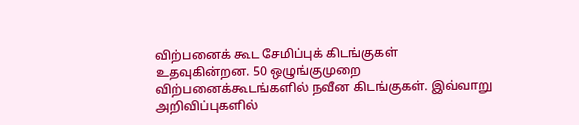விற்பனைக் கூட சேமிப்புக் கிடங்குகள்
உதவுகின்றன. 50 ஒழுங்குமுறை விற்பனைக்கூடங்களில் நவீன கிடங்குகள். இவ்வாறு
அறிவிப்புகளில்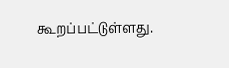கூறப்பட்டுள்ளது.